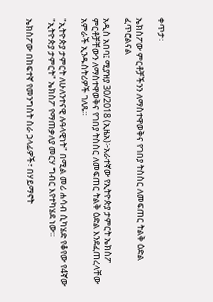ቀጥታ፡

ኤክስፖው ምርቶቻችንን ለማስተዋወቅና የገበያ ትስስር ለመፍጠር ትልቅ ዕድል ፈጥሮልናል

አዲስ አበባ፤ ሚያዝያ 30/2018 (ኢዜአ)፦አራተኛው የኢትዮጵያ ታምርት ኤክስፖ ምርቶቻቸውን ለማስተዋወቅና የገበያ ትስስር ለመፍጠር ትልቅ ዕድል እንደፈጠረላቸው አምራች ኢንዱስትሪዎች ገለጹ።

"ኢትዮጵያ ታምርት ለሁለንተናዊ ሉዓላዊነት" በሚል መሪ ሐሳብ ሲካሄድ የቆየው የ4ኛው "ኢትዮጵያ ታምርት" ኤክስፖ የማጠቃለያ መርሃ ግብር እየተካሄደ ነው፡፡

ኤክስፖው በከፍተኛ የመንግስት ስራ ኃላፊዎች፣ በሃይማኖት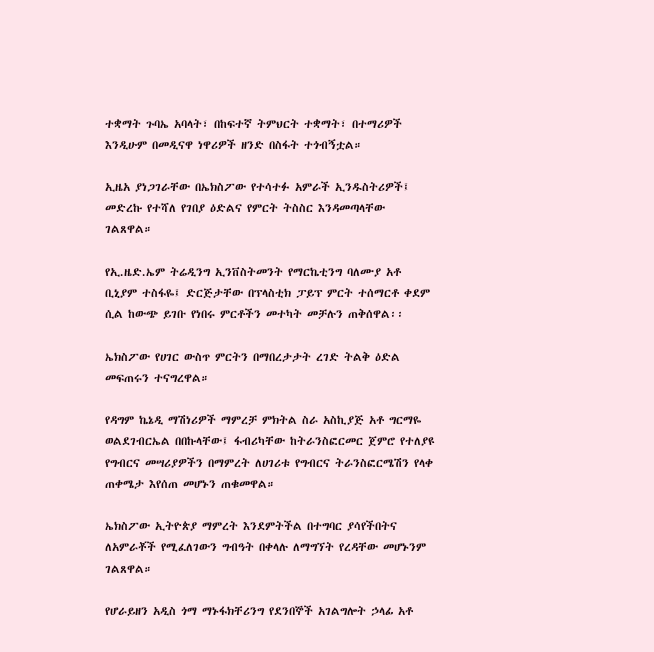ተቋማት ጉባኤ አባላት፣ በከፍተኛ ትምህርት ተቋማት፣ በተማሪዎች እንዲሁም በመዲናዋ ነዋሪዎች ዘንድ በስፋት ተጎብኝቷል።

ኢዜአ ያነጋገራቸው በኤክስፖው የተሳተፉ አምራች ኢንዱስትሪዎች፤ መድረኩ የተሻለ የገበያ ዕድልና የምርት ትስስር እንዳመጣላቸው ገልጸዋል።

የኢ.ዜድ.ኤም ትሬዲንግ ኢንቨስትመንት የማርኬቲንግ ባለሙያ አቶ ቢኒያም ተስፋዬ፤ ድርጅታቸው በፕላስቲክ ፓይፕ ምርት ተሰማርቶ ቀደም ሲል ከውጭ ይገቡ የነበሩ ምርቶችን መተካት መቻሉን ጠቅሰዋል፡፡

ኤክስፖው የሀገር ውስጥ ምርትን በማበረታታት ረገድ ትልቅ ዕድል መፍጠሩን ተናግረዋል።

የዳግም ኬኔዲ ማሽነሪዎች ማምረቻ ምክትል ስራ አስኪያጅ አቶ ግርማዬ ወልደገብርኤል በበኩላቸው፤ ፋብሪካቸው ከትራንስፎርመር ጀምሮ የተለያዩ የግብርና መሣሪያዎችን በማምረት ለሀገሪቱ የግብርና ትራንስፎርሜሽን የላቀ ጠቀሜታ እየሰጠ መሆኑን ጠቁመዋል።

ኤክስፖው ኢትዮጵያ ማምረት እንደምትችል በተግባር ያሳየችበትና ለአምራቾች የሚፈለገውን ግብዓት በቀላሉ ለማግኘት የረዳቸው መሆኑንም ገልጸዋል።

የሆራይዘን አዲስ ጎማ ማኑፋክቸሪንግ የደንበኞች አገልግሎት ኃላፊ አቶ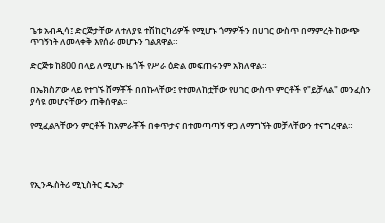ጌቱ አብዲሳ፤ ድርጅታቸው ለተለያዩ ተሽከርካሪዎች የሚሆኑ ጎማዎችን በሀገር ውስጥ በማምረት ከውጭ ጥገኝነት ለመላቀቅ እየሰራ መሆኑን ገልጸዋል።

ድርጅቱ ከ800 በላይ ለሚሆኑ ዜጎች የሥራ ዕድል መፍጠሩንም አክለዋል።

በኤክስፖው ላይ የተገኙ ሸማቾች በበኩላቸው፤ የተመለከቷቸው የሀገር ውስጥ ምርቶች የ"ይቻላል" መንፈስን ያሳዩ መሆናቸውን ጠቅሰዋል፡፡

የሚፈልጓቸውን ምርቶች ከአምራቾች በቀጥታና በተመጣጣኝ ዋጋ ለማግኘት መቻላቸውን ተናግረዋል።




የኢንዱስትሪ ሚኒስትር ዴኤታ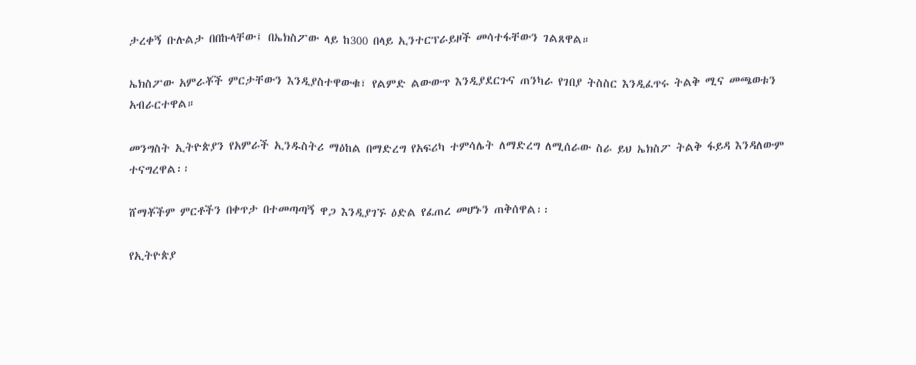ታረቀኝ ቡሉልታ በበኩላቸው፤ በኤክስፖው ላይ ከ300 በላይ ኢንተርፕራይዞች መሳተፋቸውን ገልጸዋል።

ኤክስፖው አምራቾች ምርታቸውን እንዲያስተዋውቁ፣ የልምድ ልውውጥ እንዲያደርጉና ጠንካራ የገበያ ትስስር እንዲፈጥሩ ትልቅ ሚና መጫወቱን አብራርተዋል።

መንግስት ኢትዮጵያን የአምራች ኢንዱስትሪ ማዕከል በማድረግ የአፍሪካ ተምሳሌት ለማድረግ ለሚሰራው ስራ ይህ ኤክስፖ ትልቅ ፋይዳ እንዳለውም ተናግረዋል፡፡

ሸማቾችም ምርቶችን በቀጥታ በተመጣጣኝ ዋጋ እንዲያገኙ ዕድል የፈጠረ መሆኑን ጠቅሰዋል፡፡

የኢትዮጵያ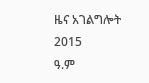ዜና አገልግሎት
2015
ዓ.ም